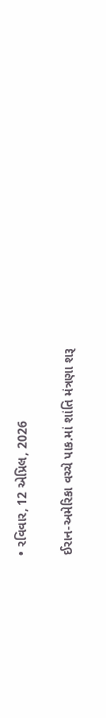• રવિવાર, 12 એપ્રિલ, 2026

ઈરાન-અમેરિકા વચ્ચે પાક.માં શાંતિ મંત્રણા શરૂ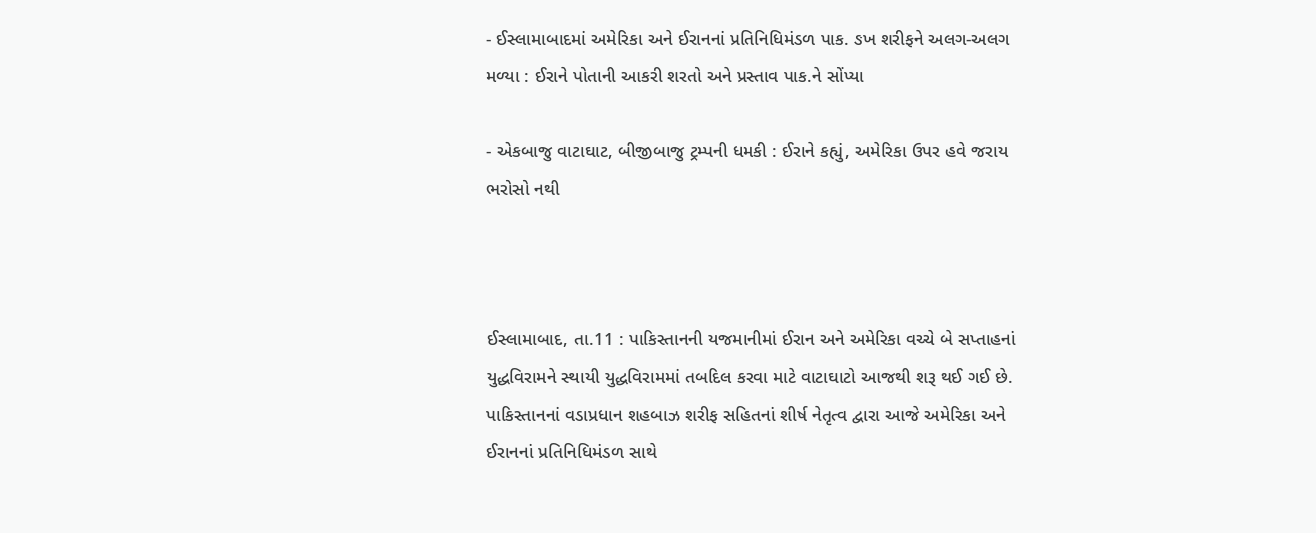- ઈસ્લામાબાદમાં અમેરિકા અને ઈરાનનાં પ્રતિનિધિમંડળ પાક. ઙખ શરીફને અલગ-અલગ મળ્યા : ઈરાને પોતાની આકરી શરતો અને પ્રસ્તાવ પાક.ને સોંપ્યા

- એકબાજુ વાટાઘાટ, બીજીબાજુ ટ્રમ્પની ધમકી : ઈરાને કહ્યું, અમેરિકા ઉપર હવે જરાય ભરોસો નથી



ઈસ્લામાબાદ, તા.11 : પાકિસ્તાનની યજમાનીમાં ઈરાન અને અમેરિકા વચ્ચે બે સપ્તાહનાં યુદ્ધવિરામને સ્થાયી યુદ્ધવિરામમાં તબદિલ કરવા માટે વાટાઘાટો આજથી શરૂ થઈ ગઈ છે. પાકિસ્તાનનાં વડાપ્રધાન શહબાઝ શરીફ સહિતનાં શીર્ષ નેતૃત્વ દ્વારા આજે અમેરિકા અને ઈરાનનાં પ્રતિનિધિમંડળ સાથે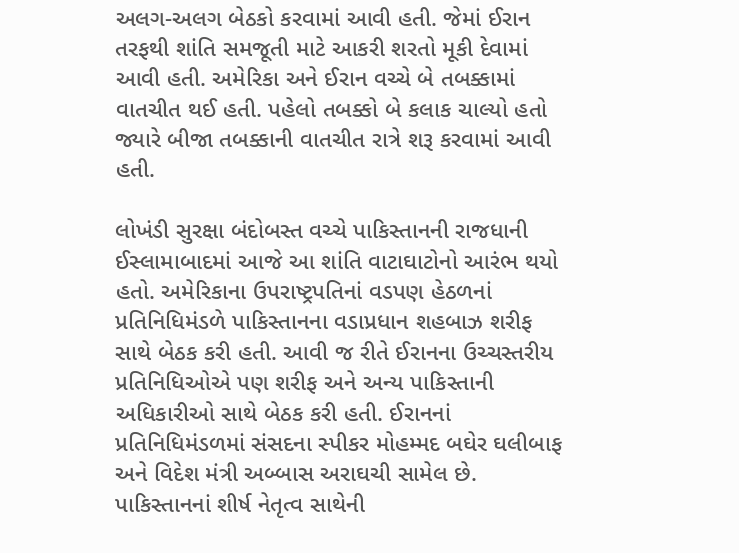અલગ-અલગ બેઠકો કરવામાં આવી હતી. જેમાં ઈરાન તરફથી શાંતિ સમજૂતી માટે આકરી શરતો મૂકી દેવામાં આવી હતી. અમેરિકા અને ઈરાન વચ્ચે બે તબક્કામાં વાતચીત થઈ હતી. પહેલો તબક્કો બે કલાક ચાલ્યો હતો જ્યારે બીજા તબક્કાની વાતચીત રાત્રે શરૂ કરવામાં આવી હતી.

લોખંડી સુરક્ષા બંદોબસ્ત વચ્ચે પાકિસ્તાનની રાજધાની ઈસ્લામાબાદમાં આજે આ શાંતિ વાટાઘાટોનો આરંભ થયો હતો. અમેરિકાના ઉપરાષ્ટ્રપતિનાં વડપણ હેઠળનાં પ્રતિનિધિમંડળે પાકિસ્તાનના વડાપ્રધાન શહબાઝ શરીફ સાથે બેઠક કરી હતી. આવી જ રીતે ઈરાનના ઉચ્ચસ્તરીય પ્રતિનિધિઓએ પણ શરીફ અને અન્ય પાકિસ્તાની અધિકારીઓ સાથે બેઠક કરી હતી. ઈરાનનાં પ્રતિનિધિમંડળમાં સંસદના સ્પીકર મોહમ્મદ બઘેર ઘલીબાફ અને વિદેશ મંત્રી અબ્બાસ અરાઘચી સામેલ છે. પાકિસ્તાનનાં શીર્ષ નેતૃત્વ સાથેની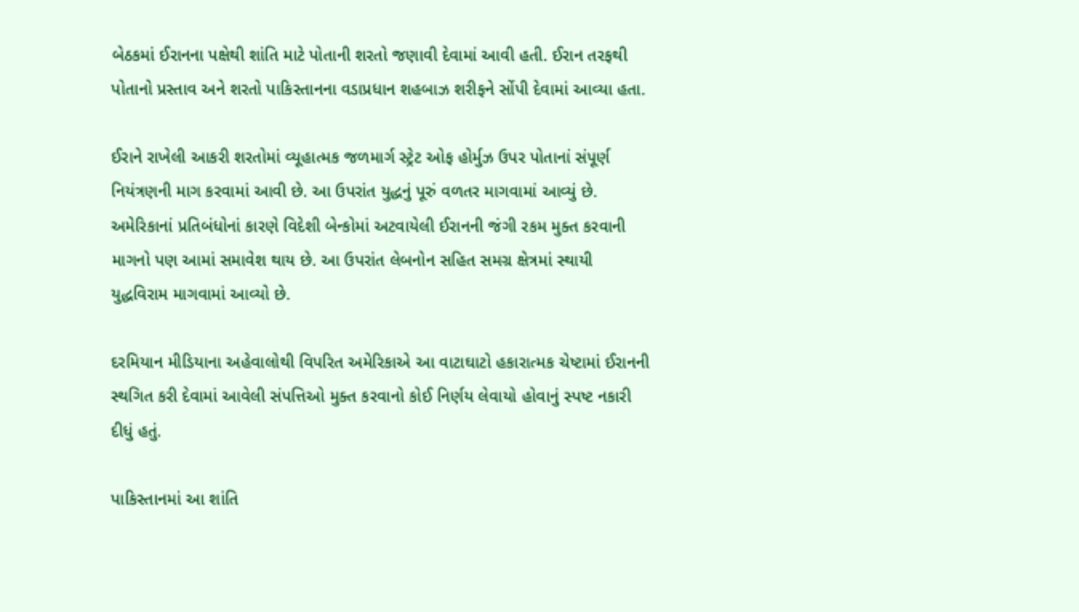બેઠકમાં ઈરાનના પક્ષેથી શાંતિ માટે પોતાની શરતો જણાવી દેવામાં આવી હતી. ઈરાન તરફથી પોતાનો પ્રસ્તાવ અને શરતો પાકિસ્તાનના વડાપ્રધાન શહબાઝ શરીફને સોંપી દેવામાં આવ્યા હતા.

ઈરાને રાખેલી આકરી શરતોમાં વ્યૂહાત્મક જળમાર્ગ સ્ટ્રેટ ઓફ હોર્મુઝ ઉપર પોતાનાં સંપૂર્ણ નિયંત્રણની માગ કરવામાં આવી છે. આ ઉપરાંત યુદ્ધનું પૂરું વળતર માગવામાં આવ્યું છે. અમેરિકાનાં પ્રતિબંધોનાં કારણે વિદેશી બેન્કોમાં અટવાયેલી ઈરાનની જંગી રકમ મુક્ત કરવાની માગનો પણ આમાં સમાવેશ થાય છે. આ ઉપરાંત લેબનોન સહિત સમગ્ર ક્ષેત્રમાં સ્થાયી યુદ્ધવિરામ માગવામાં આવ્યો છે.

દરમિયાન મીડિયાના અહેવાલોથી વિપરિત અમેરિકાએ આ વાટાઘાટો હકારાત્મક ચેષ્ટામાં ઈરાનની સ્થગિત કરી દેવામાં આવેલી સંપત્તિઓ મુક્ત કરવાનો કોઈ નિર્ણય લેવાયો હોવાનું સ્પષ્ટ નકારી દીધું હતું.

પાકિસ્તાનમાં આ શાંતિ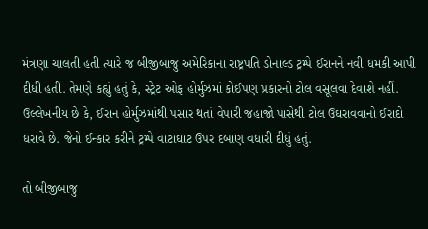મંત્રણા ચાલતી હતી ત્યારે જ બીજીબાજુ અમેરિકાના રાષ્ટ્રપતિ ડોનાલ્ડ ટ્રમ્પે ઈરાનને નવી ધમકી આપી દીધી હતી. તેમણે કહ્યું હતું કે, સ્ટ્રેટ ઓફ હોર્મુઝમાં કોઈપણ પ્રકારનો ટોલ વસૂલવા દેવાશે નહીં. ઉલ્લેખનીય છે કે, ઈરાન હોર્મુઝમાંથી પસાર થતાં વેપારી જહાજો પાસેથી ટોલ ઉઘરાવવાનો ઈરાદો ધરાવે છે. જેનો ઈન્કાર કરીને ટ્રમ્પે વાટાઘાટ ઉપર દબાણ વધારી દીધું હતું.

તો બીજીબાજુ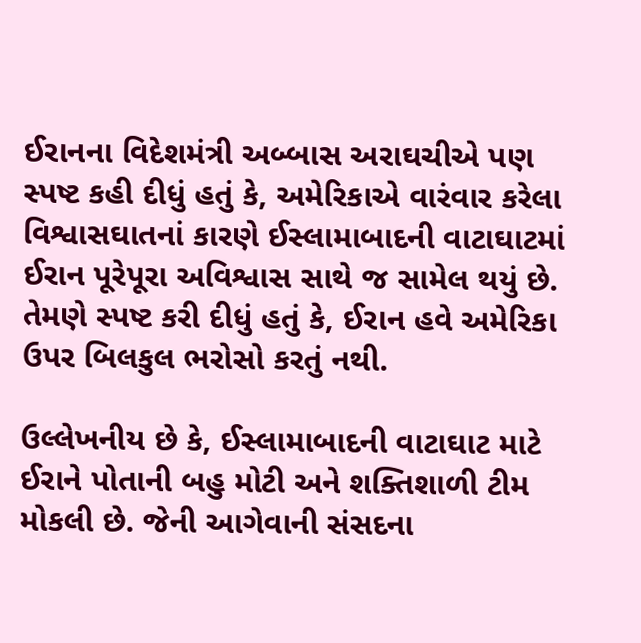ઈરાનના વિદેશમંત્રી અબ્બાસ અરાઘચીએ પણ સ્પષ્ટ કહી દીધું હતું કે, અમેરિકાએ વારંવાર કરેલા વિશ્વાસઘાતનાં કારણે ઈસ્લામાબાદની વાટાઘાટમાં ઈરાન પૂરેપૂરા અવિશ્વાસ સાથે જ સામેલ થયું છે. તેમણે સ્પષ્ટ કરી દીધું હતું કે, ઈરાન હવે અમેરિકા ઉપર બિલકુલ ભરોસો કરતું નથી.

ઉલ્લેખનીય છે કે, ઈસ્લામાબાદની વાટાઘાટ માટે ઈરાને પોતાની બહુ મોટી અને શક્તિશાળી ટીમ મોકલી છે. જેની આગેવાની સંસદના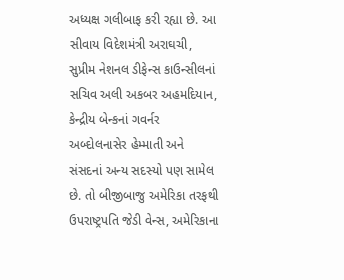અધ્યક્ષ ગલીબાફ કરી રહ્યા છે. આ સીવાય વિદેશમંત્રી અરાઘચી, સુપ્રીમ નેશનલ ડીફેન્સ કાઉન્સીલનાં સચિવ અલી અકબર અહમદિયાન, કેન્દ્રીય બેન્કનાં ગવર્નર અબ્દોલનાસેર હેમ્માતી અને સંસદનાં અન્ય સદસ્યો પણ સામેલ છે. તો બીજીબાજુ અમેરિકા તરફથી ઉપરાષ્ટ્રપતિ જેડી વેન્સ, અમેરિકાના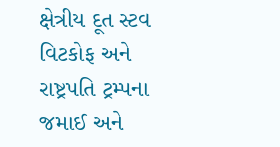ક્ષેત્રીય દૂત સ્ટવ વિટકોફ અને રાષ્ટ્રપતિ ટ્રમ્પના જમાઈ અને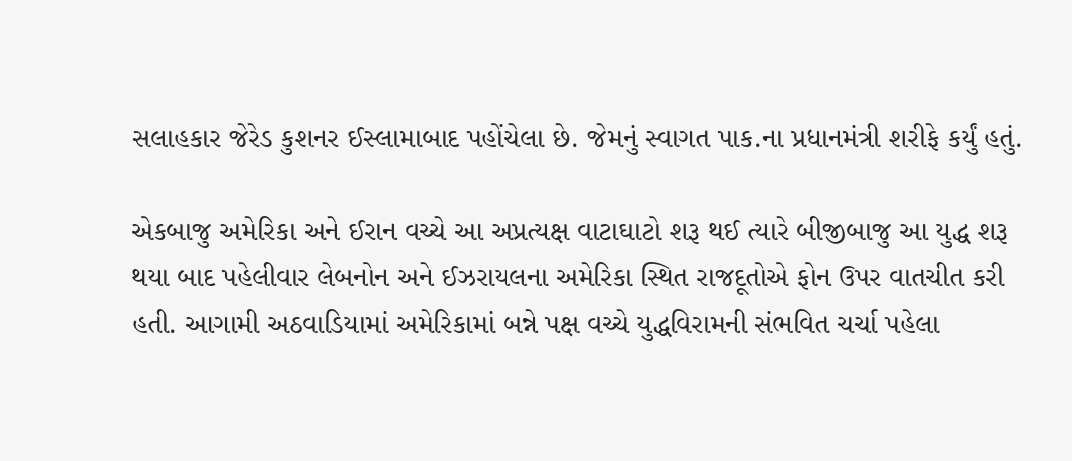સલાહકાર જેરેડ કુશનર ઈસ્લામાબાદ પહોંચેલા છે. જેમનું સ્વાગત પાક.ના પ્રધાનમંત્રી શરીફે કર્યું હતું.

એકબાજુ અમેરિકા અને ઈરાન વચ્ચે આ અપ્રત્યક્ષ વાટાઘાટો શરૂ થઈ ત્યારે બીજીબાજુ આ યુદ્ધ શરૂ થયા બાદ પહેલીવાર લેબનોન અને ઈઝરાયલના અમેરિકા સ્થિત રાજદૂતોએ ફોન ઉપર વાતચીત કરી હતી. આગામી અઠવાડિયામાં અમેરિકામાં બન્ને પક્ષ વચ્ચે યુદ્ધવિરામની સંભવિત ચર્ચા પહેલા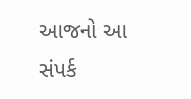આજનો આ સંપર્ક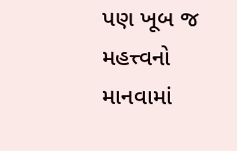પણ ખૂબ જ મહત્ત્વનો માનવામાં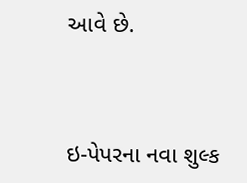આવે છે.



ઇ-પેપરના નવા શુલ્ક